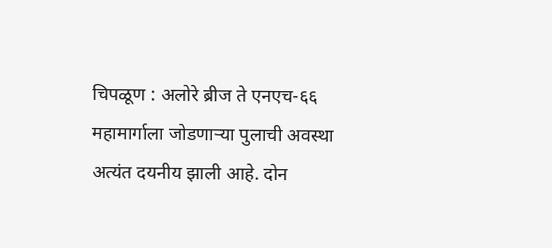चिपळूण : अलोरे ब्रीज ते एनएच-६६ महामार्गाला जोडणाऱ्या पुलाची अवस्था अत्यंत दयनीय झाली आहे. दोन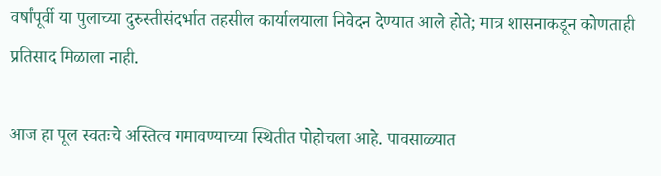वर्षांपूर्वी या पुलाच्या दुरुस्तीसंदर्भात तहसील कार्यालयाला निवेदन देण्यात आले होते; मात्र शासनाकडून कोणताही प्रतिसाद मिळाला नाही.

आज हा पूल स्वतःचे अस्तित्व गमावण्याच्या स्थितीत पोहोचला आहे. पावसाळ्यात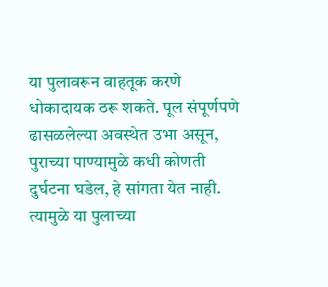या पुलावरून वाहतूक करणे धोकादायक ठरू शकते. पूल संपूर्णपणे ढासळलेल्या अवस्थेत उभा असून, पुराच्या पाण्यामुळे कधी कोणती दुर्घटना घडेल, हे सांगता येत नाही. त्यामुळे या पुलाच्या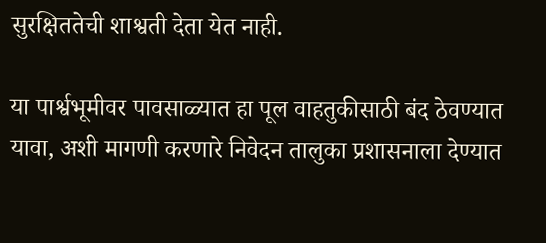सुरक्षिततेची शाश्वती देता येत नाही.

या पार्श्वभूमीवर पावसाळ्यात हा पूल वाहतुकीसाठी बंद ठेवण्यात यावा, अशी मागणी करणारे निवेदन तालुका प्रशासनाला देण्यात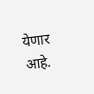येणार आहे.